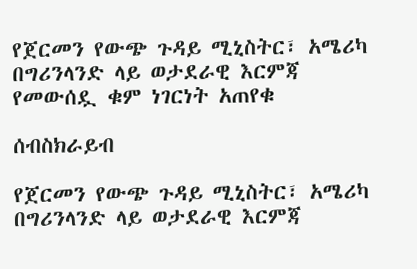የጀርመን የውጭ ጉዳይ ሚኒስትር፣ አሜሪካ በግሪንላንድ ላይ ወታደራዊ እርምጃ የመውሰዷ ቁም ነገርነት አጠየቁ

ሰብስክራይብ

የጀርመን የውጭ ጉዳይ ሚኒስትር፣ አሜሪካ በግሪንላንድ ላይ ወታደራዊ እርምጃ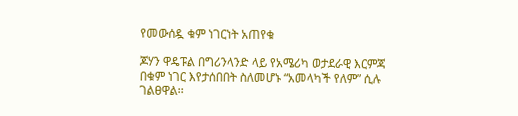የመውሰዷ ቁም ነገርነት አጠየቁ

ጆሃን ዋዴፑል በግሪንላንድ ላይ የአሜሪካ ወታደራዊ እርምጃ በቁም ነገር እየታሰበበት ስለመሆኑ “አመላካች የለም” ሲሉ ገልፀዋል፡፡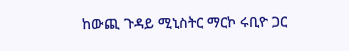ከውጪ ጉዳይ ሚኒስትር ማርኮ ሩቢዮ ጋር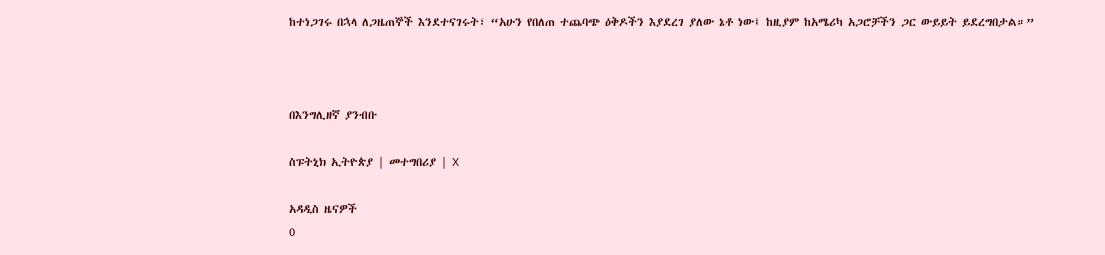ከተነጋገሩ በኋላ ለጋዜጠኞች እንደተናገሩት፣ “አሁን የበለጠ ተጨባጭ ዕቅዶችን እያደረገ ያለው ኔቶ ነው፤ ከዚያም ከአሜሪካ አጋሮቻችን ጋር ውይይት ይደረግበታል።”



በእንግሊዘኛ ያንብቡ

ስፑትኒክ ኢትዮጵያ | መተግበሪያ | X

አዳዲስ ዜናዎች
0